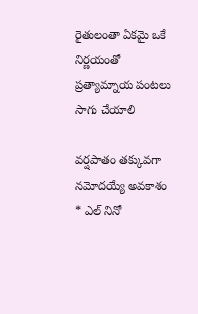రైతులంతా ఏకమై ఒకే నిర్ణయంతో ప్రత్యామ్నాయ పంటలు సాగు చేయాలి

వర్షపాతం తక్కువగా నమోదయ్యే అవకాశం * ఎల్ నినో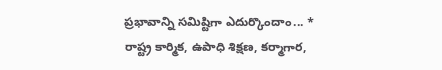ప్రభావాన్ని సమిష్టిగా ఎదుర్కొందాం... * రాష్ట్ర కార్మిక, ఉపాధి శిక్షణ, కర్మాగార,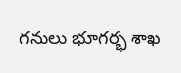గనులు భూగర్భ శాఖ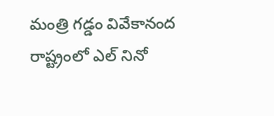మంత్రి గడ్డం వివేకానంద రాష్ట్రంలో ఎల్ నినో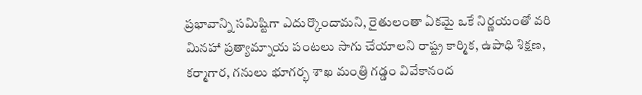ప్రభావాన్ని సమిష్టిగా ఎదుర్కొందామని, రైతులంతా ఏకమై ఒకే నిర్ణయంతో వరి మినహా ప్రత్యామ్నాయ పంటలు సాగు చేయాలని రాష్ట్ర కార్మిక, ఉపాధి శిక్షణ, కర్మాగార, గనులు భూగర్భ శాఖ మంత్రి గడ్డం వివేకానంద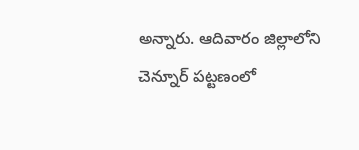అన్నారు. ఆదివారం జిల్లాలోని చెన్నూర్ పట్టణంలో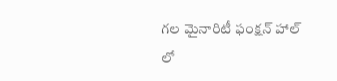గల మైనారిటీ ఫంక్షన్ హాల్ లో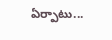ఏర్పాటు...